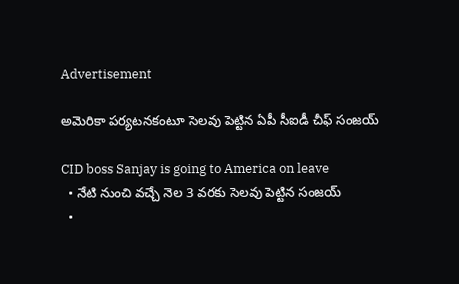Advertisement

అమెరికా ప‌ర్య‌ట‌న‌కంటూ సెల‌వు పెట్టిన ఏపీ సీఐడీ చీఫ్ సంజ‌య్

CID boss Sanjay is going to America on leave
  • నేటి నుంచి వ‌చ్చే నెల 3 వ‌ర‌కు సెల‌వు పెట్టిన సంజ‌య్‌
  •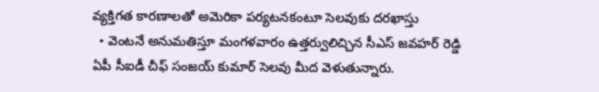వ్య‌క్తిగ‌త కార‌ణాల‌తో అమెరికా ప‌ర్య‌ట‌న‌కంటూ సెల‌వుకు ద‌ర‌ఖాస్తు
  • వెంట‌నే అనుమ‌తిస్తూ మంగ‌ళ‌వారం ఉత్త‌ర్వులిచ్చిన సీఎస్ జ‌వ‌హ‌ర్ రెడ్డి
ఏపీ సీఐడీ చీఫ్ సంజ‌య్ కుమార్ సెల‌వు మీద వెళుతున్నారు.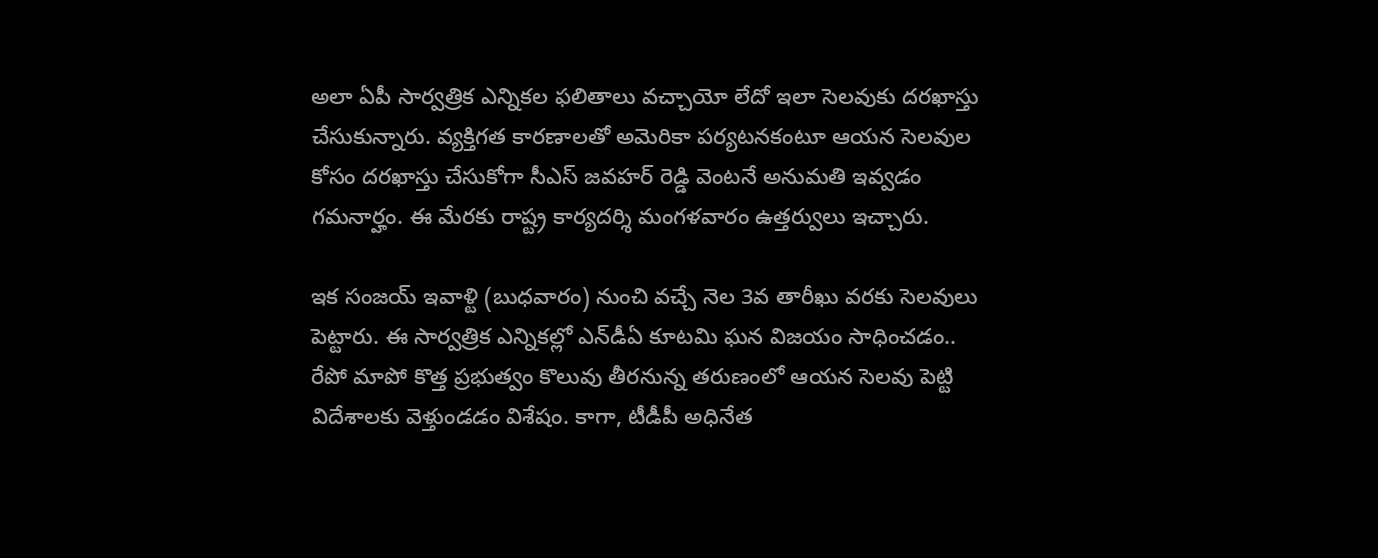అలా ఏపీ సార్వ‌త్రిక ఎన్నిక‌ల ఫ‌లితాలు వచ్చాయో లేదో ఇలా సెల‌వు‌కు ద‌ర‌ఖాస్తు చేసుకున్నారు. వ్య‌క్తిగ‌త కార‌ణాల‌తో అమెరికా ప‌ర్య‌ట‌న‌కంటూ ఆయ‌న సెల‌వుల కోసం ద‌ర‌ఖాస్తు చేసుకోగా సీఎస్ జ‌వ‌హ‌ర్ రెడ్డి వెంట‌నే అనుమ‌తి ఇవ్వ‌డం గ‌మ‌నార్హం. ఈ మేర‌కు రాష్ట్ర కార్య‌ద‌ర్శి మంగ‌ళ‌వారం ఉత్త‌ర్వులు ఇచ్చారు.

ఇక సంజ‌య్‌ ఇవాళ్టి (బుధ‌వారం) నుంచి వ‌చ్చే నెల 3వ తారీఖు వ‌ర‌కు సెల‌వులు పెట్టారు. ఈ సార్వ‌త్రిక ఎన్నిక‌ల్లో ఎన్‌డీఏ కూట‌మి ఘ‌న విజ‌యం సాధించ‌డం.. రేపో మాపో కొత్త ప్ర‌భుత్వం కొలువు తీర‌నున్న త‌రుణంలో ఆయ‌న సెల‌వు పెట్టి విదేశాల‌కు వెళ్తుండ‌డం విశేషం. కాగా, టీడీపీ అధినేత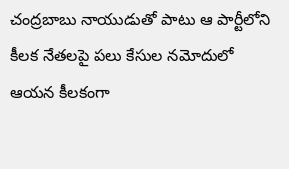చంద్ర‌బాబు నాయుడుతో పాటు ఆ పార్టీలోని కీల‌క నేత‌ల‌పై పలు కేసుల న‌మోదులో ఆయ‌న‌ కీల‌కంగా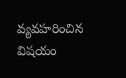వ్య‌వ‌హ‌రించిన విష‌యం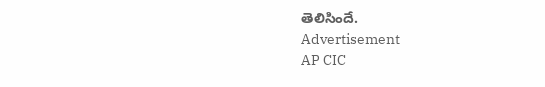తెలిసిందే.
Advertisement
AP CIC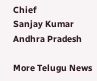Chief
Sanjay Kumar
Andhra Pradesh

More Telugu News